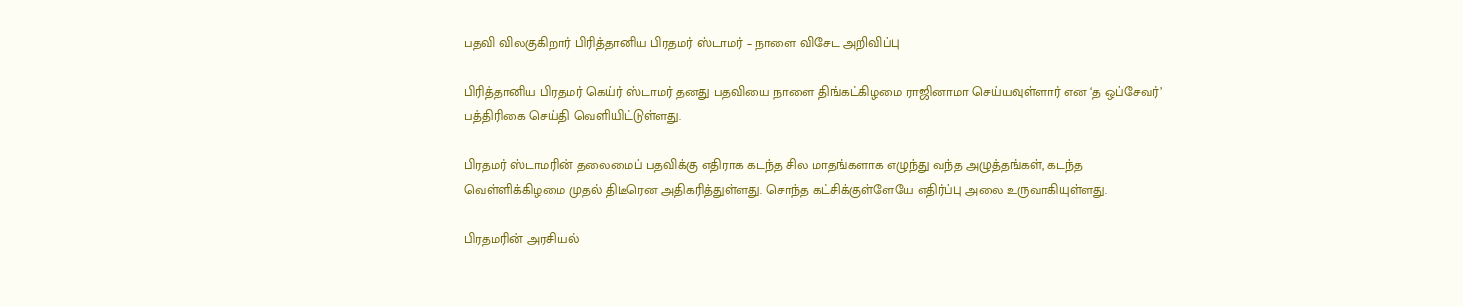பதவி விலகுகிறார் பிரித்தானிய பிரதமர் ஸ்டாமர் – நாளை விசேட அறிவிப்பு

பிரித்தானிய பிரதமர் கெய்ர் ஸ்டாமர் தனது பதவியை நாளை திங்கட்கிழமை ராஜினாமா செய்யவுள்ளார் என ‘த ஒப்சேவர்’ பத்திரிகை செய்தி வெளியிட்டுள்ளது.

பிரதமர் ஸ்டாமரின் தலைமைப் பதவிக்கு எதிராக கடந்த சில மாதங்களாக எழுந்து வந்த அழுத்தங்கள், கடந்த வெள்ளிக்கிழமை முதல் திடீரென அதிகரித்துள்ளது. சொந்த கட்சிக்குள்ளேயே எதிர்ப்பு அலை உருவாகியுள்ளது.

பிரதமரின் அரசியல்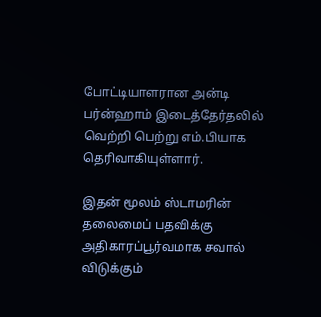போட்டியாளரான அன்டி பர்ன்ஹாம் இடைத்தேர்தலில் வெற்றி பெற்று எம்.பியாக தெரிவாகியுள்ளார்.

இதன் மூலம் ஸ்டாமரின் தலைமைப் பதவிக்கு அதிகாரப்பூர்வமாக சவால் விடுக்கும்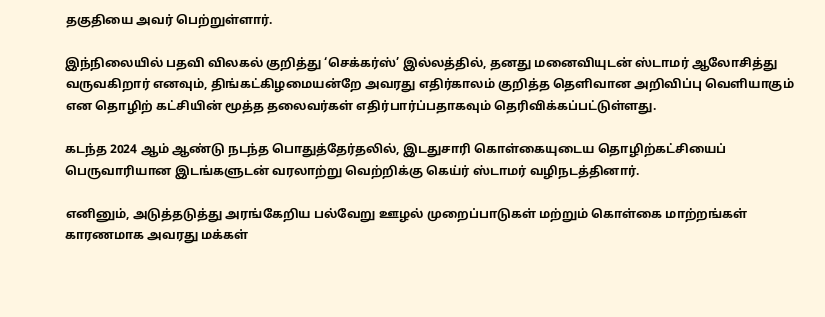தகுதியை அவர் பெற்றுள்ளார்.

இந்நிலையில் பதவி விலகல் குறித்து ‘செக்கர்ஸ்’ இல்லத்தில், தனது மனைவியுடன் ஸ்டாமர் ஆலோசித்து வருவகிறார் எனவும், திங்கட்கிழமையன்றே அவரது எதிர்காலம் குறித்த தெளிவான அறிவிப்பு வெளியாகும் என தொழிற் கட்சியின் மூத்த தலைவர்கள் எதிர்பார்ப்பதாகவும் தெரிவிக்கப்பட்டுள்ளது.

கடந்த 2024 ஆம் ஆண்டு நடந்த பொதுத்தேர்தலில், இடதுசாரி கொள்கையுடைய தொழிற்கட்சியைப் பெருவாரியான இடங்களுடன் வரலாற்று வெற்றிக்கு கெய்ர் ஸ்டாமர் வழிநடத்தினார்.

எனினும், அடுத்தடுத்து அரங்கேறிய பல்வேறு ஊழல் முறைப்பாடுகள் மற்றும் கொள்கை மாற்றங்கள் காரணமாக அவரது மக்கள்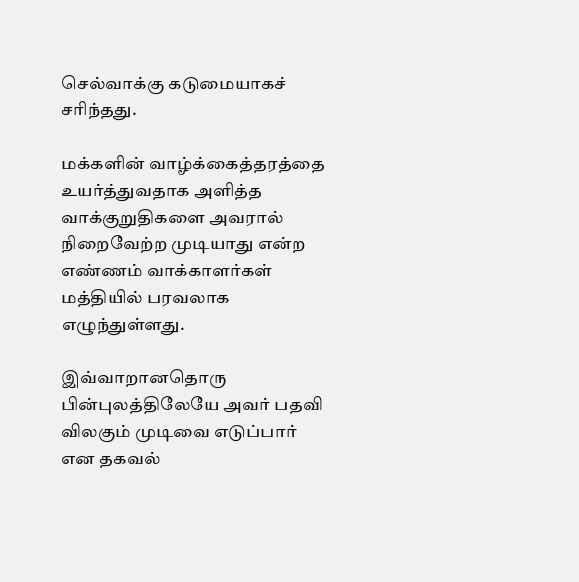செல்வாக்கு கடுமையாகச் சரிந்தது.

மக்களின் வாழ்க்கைத்தரத்தை உயர்த்துவதாக அளித்த வாக்குறுதிகளை அவரால் நிறைவேற்ற முடியாது என்ற எண்ணம் வாக்காளர்கள் மத்தியில் பரவலாக எழுந்துள்ளது.

இவ்வாறானதொரு பின்புலத்திலேயே அவர் பதவி விலகும் முடிவை எடுப்பார் என தகவல்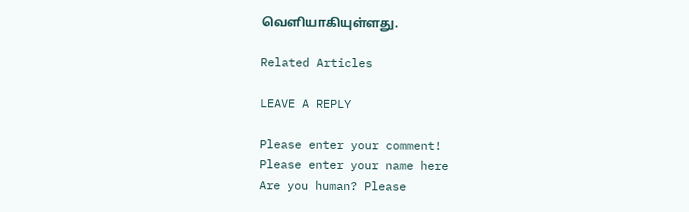வெளியாகியுள்ளது.

Related Articles

LEAVE A REPLY

Please enter your comment!
Please enter your name here
Are you human? Please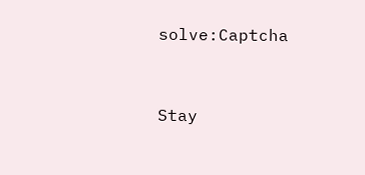solve:Captcha


Stay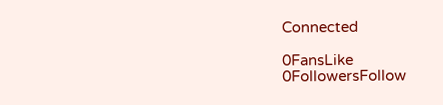Connected

0FansLike
0FollowersFollow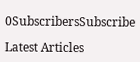0SubscribersSubscribe

Latest Articles